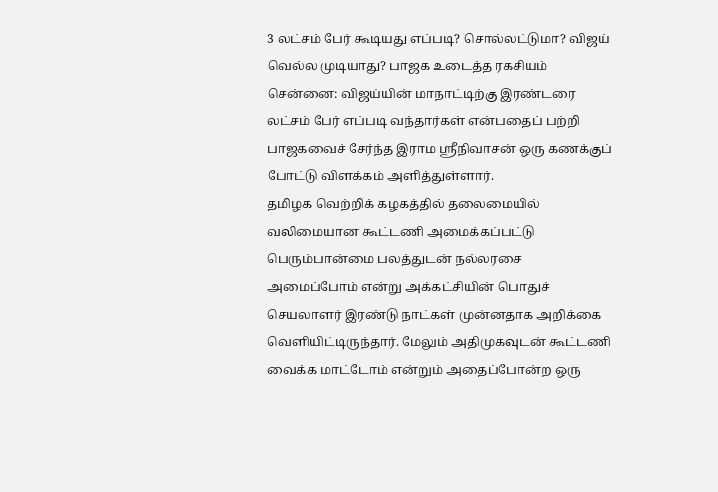3 லட்சம் பேர் கூடியது எப்படி? சொல்லட்டுமா? விஜய் வெல்ல முடியாது? பாஜக உடைத்த ரகசியம்
சென்னை: விஜய்யின் மாநாட்டிற்கு இரண்டரை லட்சம் பேர் எப்படி வந்தார்கள் என்பதைப் பற்றி பாஜகவைச் சேர்ந்த இராம ஸ்ரீநிவாசன் ஒரு கணக்குப் போட்டு விளக்கம் அளித்துள்ளார்.
தமிழக வெற்றிக் கழகத்தில் தலைமையில் வலிமையான கூட்டணி அமைக்கப்பட்டு பெரும்பான்மை பலத்துடன் நல்லரசை அமைப்போம் என்று அக்கட்சியின் பொதுச் செயலாளர் இரண்டு நாட்கள் முன்னதாக அறிக்கை வெளியிட்டிருந்தார். மேலும் அதிமுகவுடன் கூட்டணி வைக்க மாட்டோம் என்றும் அதைப்போன்ற ஒரு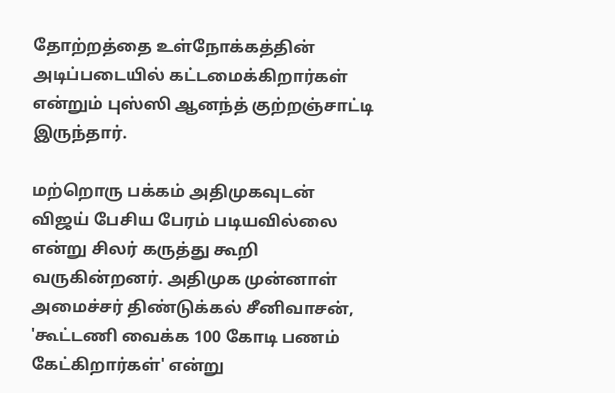தோற்றத்தை உள்நோக்கத்தின் அடிப்படையில் கட்டமைக்கிறார்கள் என்றும் புஸ்ஸி ஆனந்த் குற்றஞ்சாட்டி இருந்தார்.

மற்றொரு பக்கம் அதிமுகவுடன் விஜய் பேசிய பேரம் படியவில்லை என்று சிலர் கருத்து கூறி வருகின்றனர். அதிமுக முன்னாள் அமைச்சர் திண்டுக்கல் சீனிவாசன், 'கூட்டணி வைக்க 100 கோடி பணம் கேட்கிறார்கள்' என்று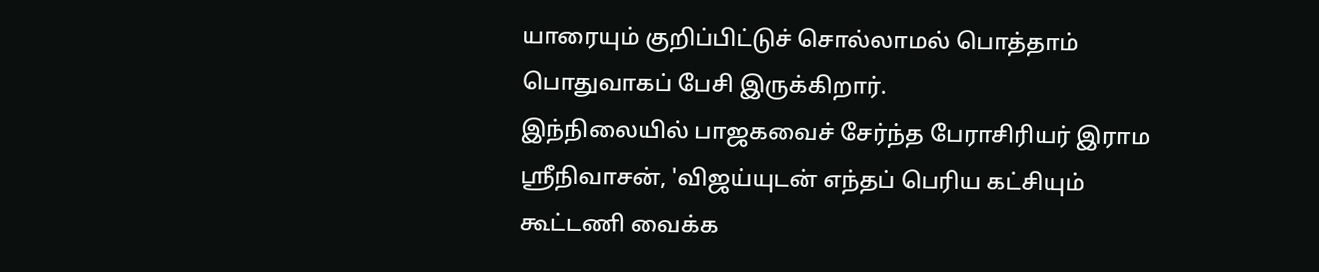யாரையும் குறிப்பிட்டுச் சொல்லாமல் பொத்தாம் பொதுவாகப் பேசி இருக்கிறார்.
இந்நிலையில் பாஜகவைச் சேர்ந்த பேராசிரியர் இராம ஸ்ரீநிவாசன், 'விஜய்யுடன் எந்தப் பெரிய கட்சியும் கூட்டணி வைக்க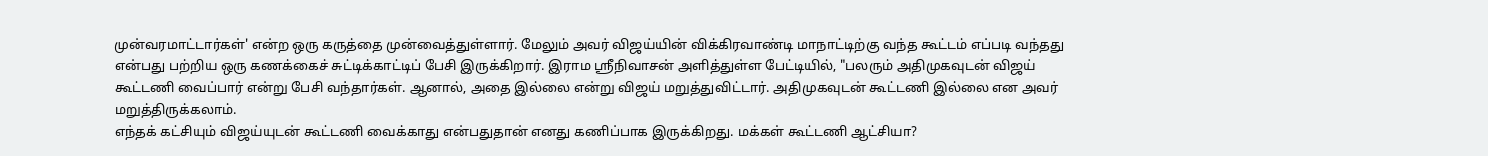முன்வரமாட்டார்கள்' என்ற ஒரு கருத்தை முன்வைத்துள்ளார். மேலும் அவர் விஜய்யின் விக்கிரவாண்டி மாநாட்டிற்கு வந்த கூட்டம் எப்படி வந்தது என்பது பற்றிய ஒரு கணக்கைச் சுட்டிக்காட்டிப் பேசி இருக்கிறார். இராம ஸ்ரீநிவாசன் அளித்துள்ள பேட்டியில், "பலரும் அதிமுகவுடன் விஜய் கூட்டணி வைப்பார் என்று பேசி வந்தார்கள். ஆனால், அதை இல்லை என்று விஜய் மறுத்துவிட்டார். அதிமுகவுடன் கூட்டணி இல்லை என அவர் மறுத்திருக்கலாம்.
எந்தக் கட்சியும் விஜய்யுடன் கூட்டணி வைக்காது என்பதுதான் எனது கணிப்பாக இருக்கிறது. மக்கள் கூட்டணி ஆட்சியா?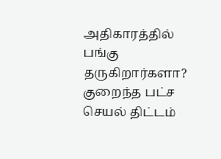அதிகாரத்தில் பங்கு தருகிறார்களா? குறைந்த பட்ச செயல் திட்டம்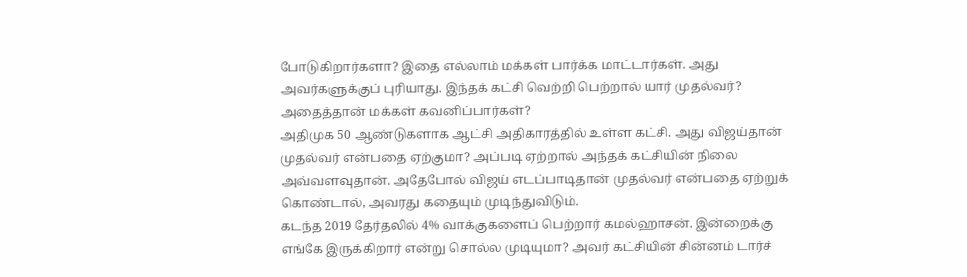போடுகிறார்களா? இதை எல்லாம் மக்கள் பார்க்க மாட்டார்கள். அது அவர்களுக்குப் புரியாது. இந்தக் கட்சி வெற்றி பெற்றால் யார் முதல்வர்? அதைத்தான் மக்கள் கவனிப்பார்கள்?
அதிமுக 50 ஆண்டுகளாக ஆட்சி அதிகாரத்தில் உள்ள கட்சி. அது விஜய்தான் முதல்வர் என்பதை ஏற்குமா? அப்படி ஏற்றால் அந்தக் கட்சியின் நிலை அவ்வளவுதான். அதேபோல் விஜய் எடப்பாடிதான் முதல்வர் என்பதை ஏற்றுக் கொண்டால், அவரது கதையும் முடிந்துவிடும்.
கடந்த 2019 தேர்தலில் 4% வாக்குகளைப் பெற்றார் கமல்ஹாசன். இன்றைக்கு எங்கே இருக்கிறார் என்று சொல்ல முடியுமா? அவர் கட்சியின் சின்னம் டார்ச்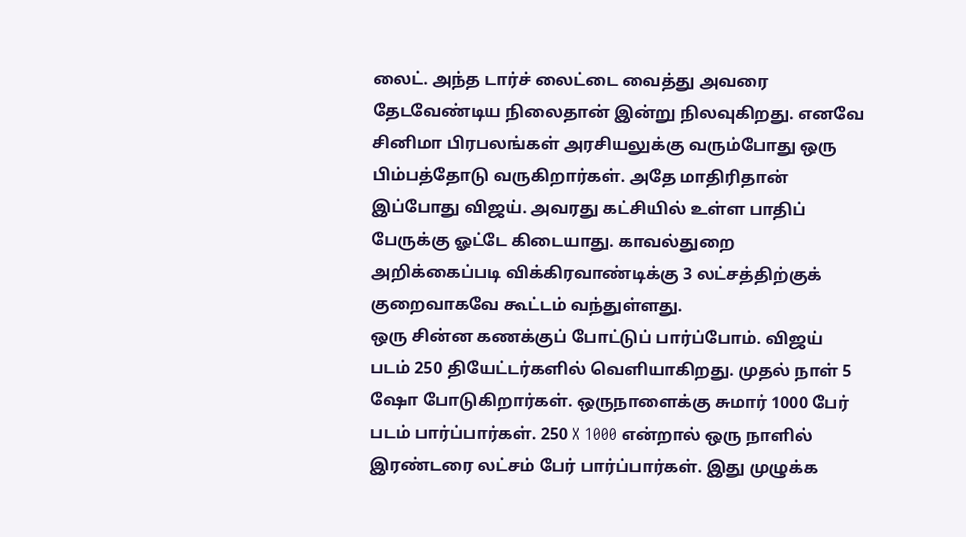லைட். அந்த டார்ச் லைட்டை வைத்து அவரை தேடவேண்டிய நிலைதான் இன்று நிலவுகிறது. எனவே சினிமா பிரபலங்கள் அரசியலுக்கு வரும்போது ஒரு பிம்பத்தோடு வருகிறார்கள். அதே மாதிரிதான் இப்போது விஜய். அவரது கட்சியில் உள்ள பாதிப் பேருக்கு ஓட்டே கிடையாது. காவல்துறை அறிக்கைப்படி விக்கிரவாண்டிக்கு 3 லட்சத்திற்குக் குறைவாகவே கூட்டம் வந்துள்ளது.
ஒரு சின்ன கணக்குப் போட்டுப் பார்ப்போம். விஜய் படம் 250 தியேட்டர்களில் வெளியாகிறது. முதல் நாள் 5 ஷோ போடுகிறார்கள். ஒருநாளைக்கு சுமார் 1000 பேர் படம் பார்ப்பார்கள். 250 X 1000 என்றால் ஒரு நாளில் இரண்டரை லட்சம் பேர் பார்ப்பார்கள். இது முழுக்க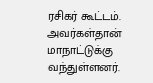ரசிகர் கூட்டம். அவர்கள்தான் மாநாட்டுக்கு வந்துள்ளனர்.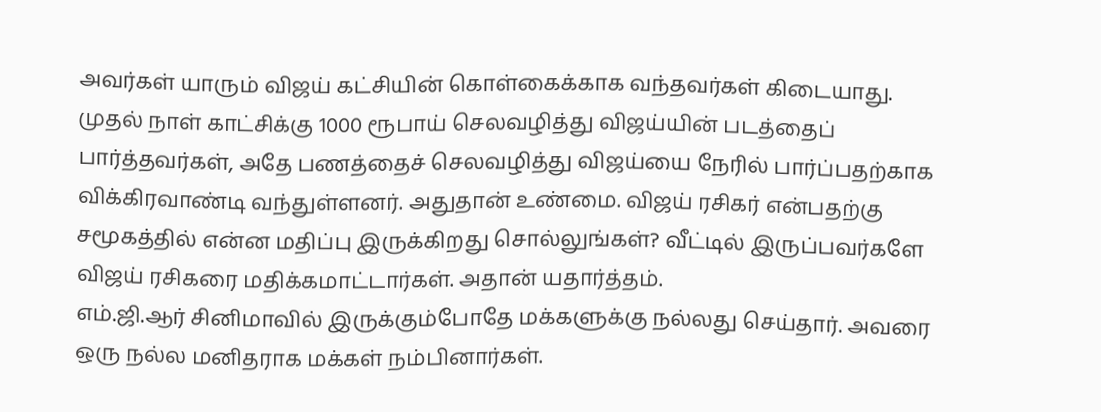அவர்கள் யாரும் விஜய் கட்சியின் கொள்கைக்காக வந்தவர்கள் கிடையாது.
முதல் நாள் காட்சிக்கு 1000 ரூபாய் செலவழித்து விஜய்யின் படத்தைப் பார்த்தவர்கள், அதே பணத்தைச் செலவழித்து விஜய்யை நேரில் பார்ப்பதற்காக விக்கிரவாண்டி வந்துள்ளனர். அதுதான் உண்மை. விஜய் ரசிகர் என்பதற்கு சமூகத்தில் என்ன மதிப்பு இருக்கிறது சொல்லுங்கள்? வீட்டில் இருப்பவர்களே விஜய் ரசிகரை மதிக்கமாட்டார்கள். அதான் யதார்த்தம்.
எம்.ஜி.ஆர் சினிமாவில் இருக்கும்போதே மக்களுக்கு நல்லது செய்தார். அவரை ஒரு நல்ல மனிதராக மக்கள் நம்பினார்கள்.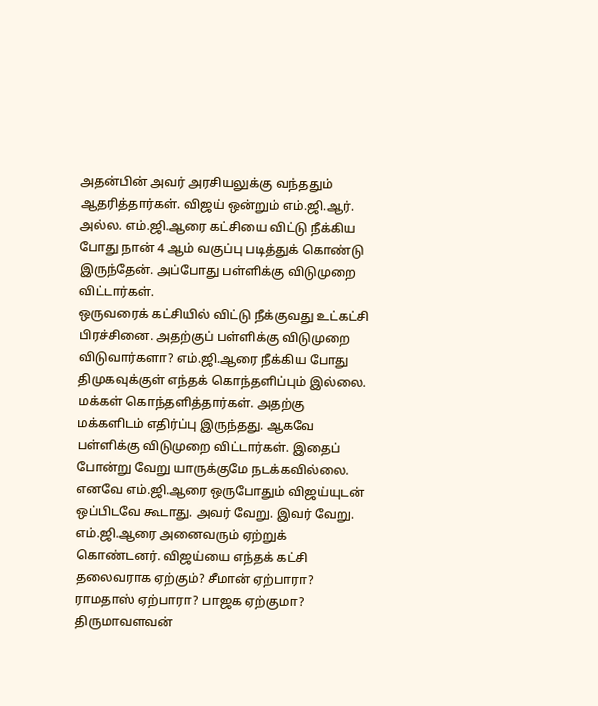அதன்பின் அவர் அரசியலுக்கு வந்ததும் ஆதரித்தார்கள். விஜய் ஒன்றும் எம்.ஜி.ஆர். அல்ல. எம்.ஜி.ஆரை கட்சியை விட்டு நீக்கிய போது நான் 4 ஆம் வகுப்பு படித்துக் கொண்டு இருந்தேன். அப்போது பள்ளிக்கு விடுமுறை விட்டார்கள்.
ஒருவரைக் கட்சியில் விட்டு நீக்குவது உட்கட்சி பிரச்சினை. அதற்குப் பள்ளிக்கு விடுமுறை விடுவார்களா? எம்.ஜி.ஆரை நீக்கிய போது திமுகவுக்குள் எந்தக் கொந்தளிப்பும் இல்லை. மக்கள் கொந்தளித்தார்கள். அதற்கு மக்களிடம் எதிர்ப்பு இருந்தது. ஆகவே பள்ளிக்கு விடுமுறை விட்டார்கள். இதைப் போன்று வேறு யாருக்குமே நடக்கவில்லை.
எனவே எம்.ஜி.ஆரை ஒருபோதும் விஜய்யுடன் ஒப்பிடவே கூடாது. அவர் வேறு. இவர் வேறு. எம்.ஜி.ஆரை அனைவரும் ஏற்றுக் கொண்டனர். விஜய்யை எந்தக் கட்சி தலைவராக ஏற்கும்? சீமான் ஏற்பாரா? ராமதாஸ் ஏற்பாரா? பாஜக ஏற்குமா? திருமாவளவன்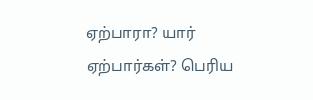ஏற்பாரா? யார் ஏற்பார்கள்? பெரிய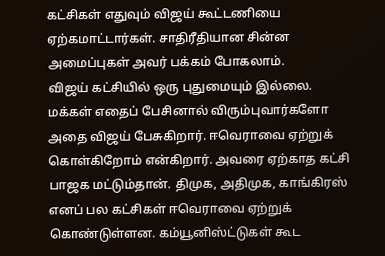கட்சிகள் எதுவும் விஜய் கூட்டணியை ஏற்கமாட்டார்கள். சாதிரீதியான சின்ன அமைப்புகள் அவர் பக்கம் போகலாம்.
விஜய் கட்சியில் ஒரு புதுமையும் இல்லை. மக்கள் எதைப் பேசினால் விரும்புவார்களோ அதை விஜய் பேசுகிறார். ஈவெராவை ஏற்றுக் கொள்கிறோம் என்கிறார். அவரை ஏற்காத கட்சி பாஜக மட்டும்தான். திமுக, அதிமுக, காங்கிரஸ் எனப் பல கட்சிகள் ஈவெராவை ஏற்றுக் கொண்டுள்ளன. கம்யூனிஸ்ட்டுகள் கூட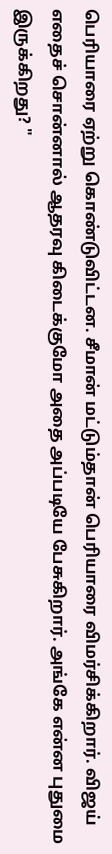பெரியாரை ஏற்று கொண்டுவிட்டன. சீமான் மட்டும்தான் பெரியாரை விமர்சிக்கிறார். விஜய் எதைச் சொன்னால் ஆதரவு கிடைக்குமோ அதை அப்படியே பேசுகிறார். அங்கே என்ன புதுமை இருக்கிறது? "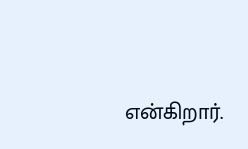என்கிறார்.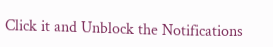Click it and Unblock the Notifications